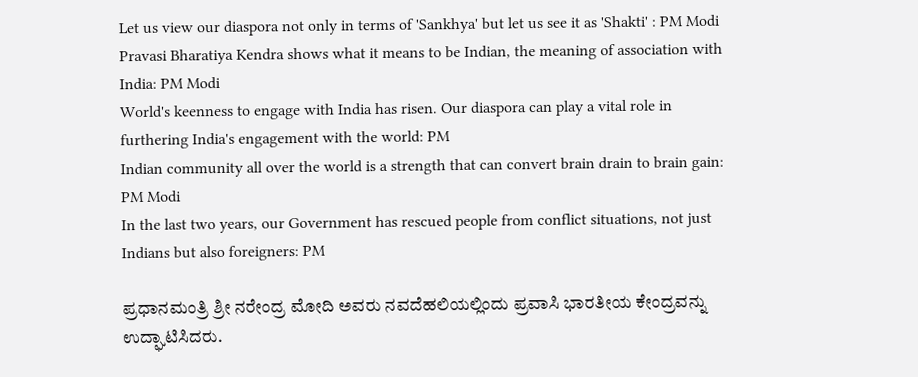Let us view our diaspora not only in terms of 'Sankhya' but let us see it as 'Shakti' : PM Modi
Pravasi Bharatiya Kendra shows what it means to be Indian, the meaning of association with India: PM Modi
World's keenness to engage with India has risen. Our diaspora can play a vital role in furthering India's engagement with the world: PM
Indian community all over the world is a strength that can convert brain drain to brain gain: PM Modi
In the last two years, our Government has rescued people from conflict situations, not just Indians but also foreigners: PM

ಪ್ರಧಾನಮಂತ್ರಿ ಶ್ರೀ ನರೇಂದ್ರ ಮೋದಿ ಅವರು ನವದೆಹಲಿಯಲ್ಲಿಂದು ಪ್ರವಾಸಿ ಭಾರತೀಯ ಕೇಂದ್ರವನ್ನು ಉದ್ಘಾಟಿಸಿದರು.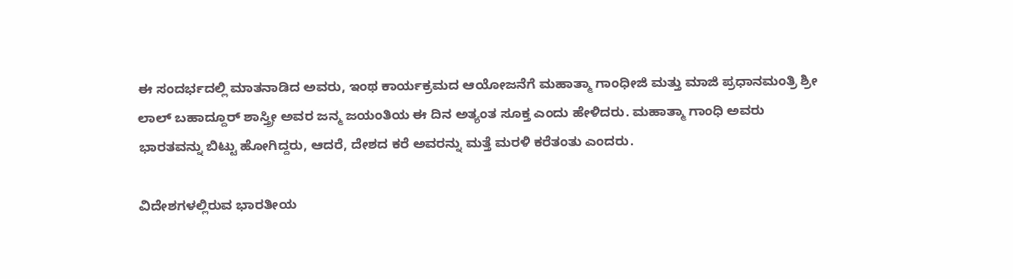ಈ ಸಂದರ್ಭದಲ್ಲಿ ಮಾತನಾಡಿದ ಅವರು, ಇಂಥ ಕಾರ್ಯಕ್ರಮದ ಆಯೋಜನೆಗೆ ಮಹಾತ್ಮಾ ಗಾಂಧೀಜಿ ಮತ್ತು ಮಾಜಿ ಪ್ರಧಾನಮಂತ್ರಿ ಶ್ರೀ ಲಾಲ್ ಬಹಾದ್ದೂರ್ ಶಾಸ್ತ್ರೀ ಅವರ ಜನ್ಮ ಜಯಂತಿಯ ಈ ದಿನ ಅತ್ಯಂತ ಸೂಕ್ತ ಎಂದು ಹೇಳಿದರು. ಮಹಾತ್ಮಾ ಗಾಂಧಿ ಅವರು ಭಾರತವನ್ನು ಬಿಟ್ಟು ಹೋಗಿದ್ದರು, ಆದರೆ, ದೇಶದ ಕರೆ ಅವರನ್ನು ಮತ್ತೆ ಮರಳಿ ಕರೆತಂತು ಎಂದರು.

ವಿದೇಶಗಳಲ್ಲಿರುವ ಭಾರತೀಯ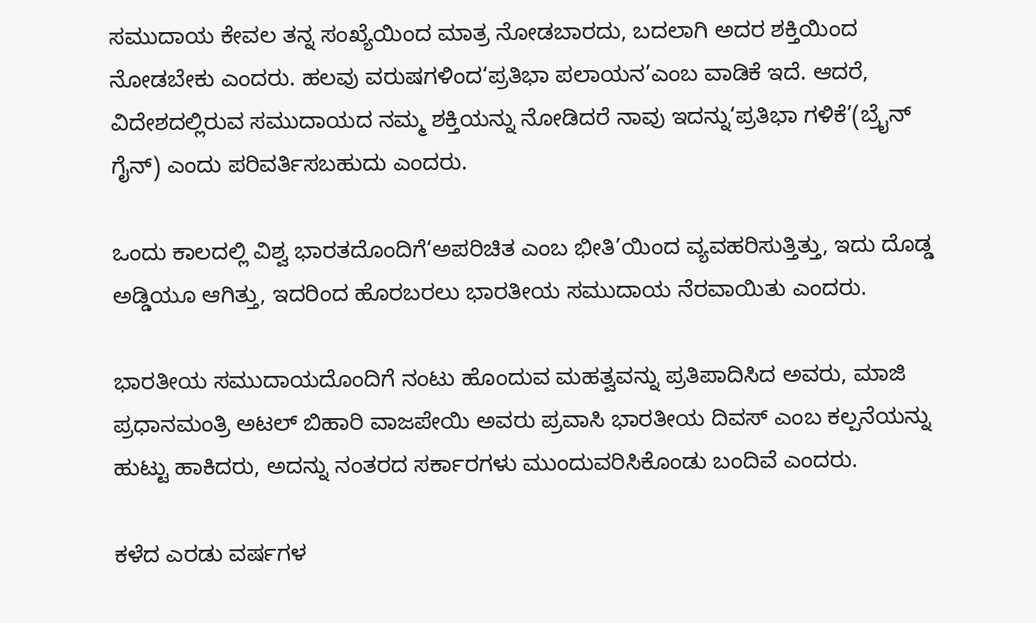ಸಮುದಾಯ ಕೇವಲ ತನ್ನ ಸಂಖ್ಯೆಯಿಂದ ಮಾತ್ರ ನೋಡಬಾರದು, ಬದಲಾಗಿ ಅದರ ಶಕ್ತಿಯಿಂದ ನೋಡಬೇಕು ಎಂದರು. ಹಲವು ವರುಷಗಳಿಂದ‘ಪ್ರತಿಭಾ ಪಲಾಯನ’ಎಂಬ ವಾಡಿಕೆ ಇದೆ. ಆದರೆ, ವಿದೇಶದಲ್ಲಿರುವ ಸಮುದಾಯದ ನಮ್ಮ ಶಕ್ತಿಯನ್ನು ನೋಡಿದರೆ ನಾವು ಇದನ್ನು‘ಪ್ರತಿಭಾ ಗಳಿಕೆ’(ಬ್ರೈನ್ ಗೈನ್) ಎಂದು ಪರಿವರ್ತಿಸಬಹುದು ಎಂದರು.

ಒಂದು ಕಾಲದಲ್ಲಿ ವಿಶ್ವ ಭಾರತದೊಂದಿಗೆ‘ಅಪರಿಚಿತ ಎಂಬ ಭೀತಿ’ಯಿಂದ ವ್ಯವಹರಿಸುತ್ತಿತ್ತು, ಇದು ದೊಡ್ಡ ಅಡ್ಡಿಯೂ ಆಗಿತ್ತು, ಇದರಿಂದ ಹೊರಬರಲು ಭಾರತೀಯ ಸಮುದಾಯ ನೆರವಾಯಿತು ಎಂದರು.

ಭಾರತೀಯ ಸಮುದಾಯದೊಂದಿಗೆ ನಂಟು ಹೊಂದುವ ಮಹತ್ವವನ್ನು ಪ್ರತಿಪಾದಿಸಿದ ಅವರು, ಮಾಜಿ ಪ್ರಧಾನಮಂತ್ರಿ ಅಟಲ್ ಬಿಹಾರಿ ವಾಜಪೇಯಿ ಅವರು ಪ್ರವಾಸಿ ಭಾರತೀಯ ದಿವಸ್ ಎಂಬ ಕಲ್ಪನೆಯನ್ನು ಹುಟ್ಟು ಹಾಕಿದರು, ಅದನ್ನು ನಂತರದ ಸರ್ಕಾರಗಳು ಮುಂದುವರಿಸಿಕೊಂಡು ಬಂದಿವೆ ಎಂದರು.

ಕಳೆದ ಎರಡು ವರ್ಷಗಳ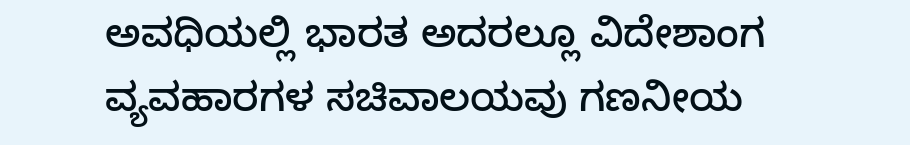ಅವಧಿಯಲ್ಲಿ ಭಾರತ ಅದರಲ್ಲೂ ವಿದೇಶಾಂಗ ವ್ಯವಹಾರಗಳ ಸಚಿವಾಲಯವು ಗಣನೀಯ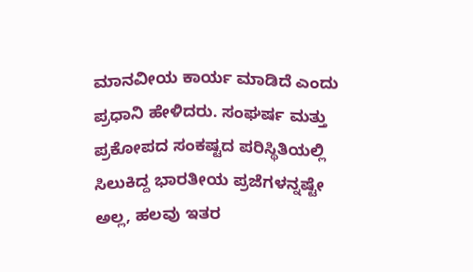ಮಾನವೀಯ ಕಾರ್ಯ ಮಾಡಿದೆ ಎಂದು ಪ್ರಧಾನಿ ಹೇಳಿದರು. ಸಂಘರ್ಷ ಮತ್ತು ಪ್ರಕೋಪದ ಸಂಕಷ್ಟದ ಪರಿಸ್ಥಿತಿಯಲ್ಲಿ ಸಿಲುಕಿದ್ದ ಭಾರತೀಯ ಪ್ರಜೆಗಳನ್ನಷ್ಟೇ ಅಲ್ಲ, ಹಲವು ಇತರ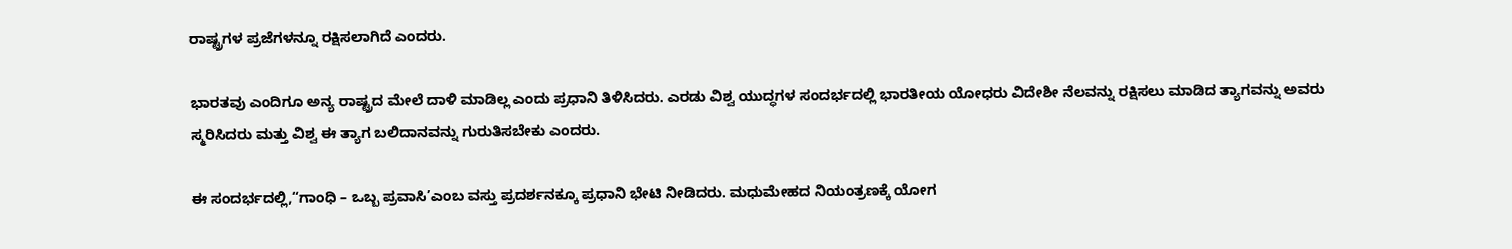ರಾಷ್ಟ್ರಗಳ ಪ್ರಜೆಗಳನ್ನೂ ರಕ್ಷಿಸಲಾಗಿದೆ ಎಂದರು.

ಭಾರತವು ಎಂದಿಗೂ ಅನ್ಯ ರಾಷ್ಟ್ರದ ಮೇಲೆ ದಾಳಿ ಮಾಡಿಲ್ಲ ಎಂದು ಪ್ರಧಾನಿ ತಿಳಿಸಿದರು. ಎರಡು ವಿಶ್ವ ಯುದ್ಧಗಳ ಸಂದರ್ಭದಲ್ಲಿ ಭಾರತೀಯ ಯೋಧರು ವಿದೇಶೀ ನೆಲವನ್ನು ರಕ್ಷಿಸಲು ಮಾಡಿದ ತ್ಯಾಗವನ್ನು ಅವರು ಸ್ಮರಿಸಿದರು ಮತ್ತು ವಿಶ್ವ ಈ ತ್ಯಾಗ ಬಲಿದಾನವನ್ನು ಗುರುತಿಸಬೇಕು ಎಂದರು.

ಈ ಸಂದರ್ಭದಲ್ಲಿ,“ಗಾಂಧಿ – ಒಬ್ಬ ಪ್ರವಾಸಿ’ಎಂಬ ವಸ್ತು ಪ್ರದರ್ಶನಕ್ಕೂ ಪ್ರಧಾನಿ ಭೇಟಿ ನೀಡಿದರು. ಮಧುಮೇಹದ ನಿಯಂತ್ರಣಕ್ಕೆ ಯೋಗ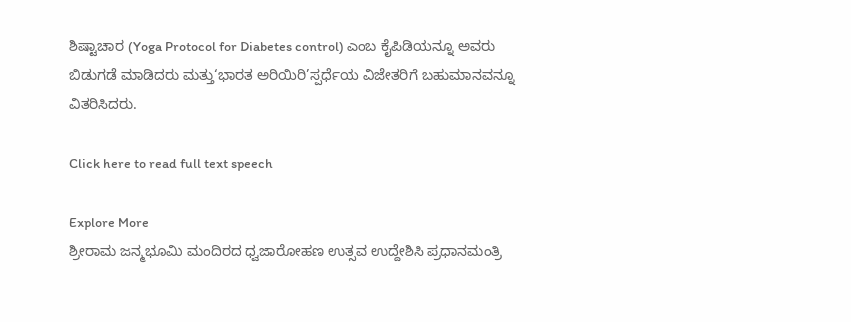ಶಿಷ್ಟಾಚಾರ (Yoga Protocol for Diabetes control) ಎಂಬ ಕೈಪಿಡಿಯನ್ನೂ ಅವರು ಬಿಡುಗಡೆ ಮಾಡಿದರು ಮತ್ತು‘ಭಾರತ ಅರಿಯಿರಿ’ಸ್ಪರ್ಧೆಯ ವಿಜೇತರಿಗೆ ಬಹುಮಾನವನ್ನೂ ವಿತರಿಸಿದರು.

Click here to read full text speech

Explore More
ಶ್ರೀರಾಮ ಜನ್ಮಭೂಮಿ ಮಂದಿರದ ಧ್ವಜಾರೋಹಣ ಉತ್ಸವ ಉದ್ದೇಶಿಸಿ ಪ್ರಧಾನಮಂತ್ರಿ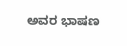ಅವರ ಭಾಷಣ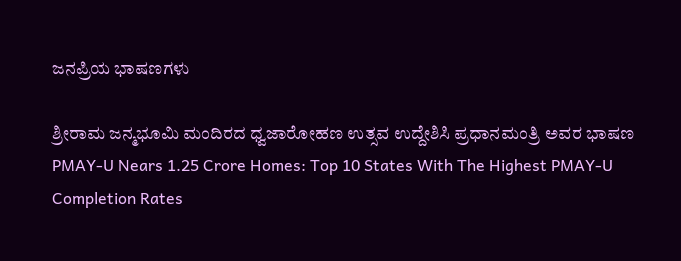ಜನಪ್ರಿಯ ಭಾಷಣಗಳು

ಶ್ರೀರಾಮ ಜನ್ಮಭೂಮಿ ಮಂದಿರದ ಧ್ವಜಾರೋಹಣ ಉತ್ಸವ ಉದ್ದೇಶಿಸಿ ಪ್ರಧಾನಮಂತ್ರಿ ಅವರ ಭಾಷಣ
PMAY-U Nears 1.25 Crore Homes: Top 10 States With The Highest PMAY-U Completion Rates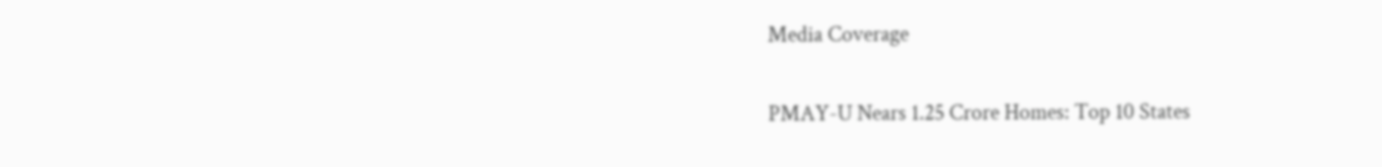Media Coverage

PMAY-U Nears 1.25 Crore Homes: Top 10 States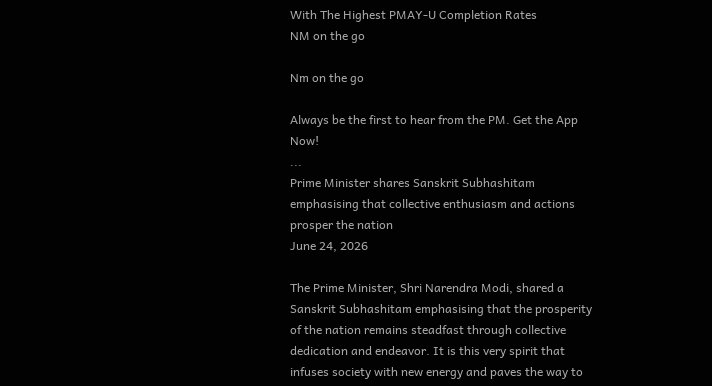With The Highest PMAY-U Completion Rates
NM on the go

Nm on the go

Always be the first to hear from the PM. Get the App Now!
...
Prime Minister shares Sanskrit Subhashitam emphasising that collective enthusiasm and actions prosper the nation
June 24, 2026

The Prime Minister, Shri Narendra Modi, shared a Sanskrit Subhashitam emphasising that the prosperity of the nation remains steadfast through collective dedication and endeavor. It is this very spirit that infuses society with new energy and paves the way to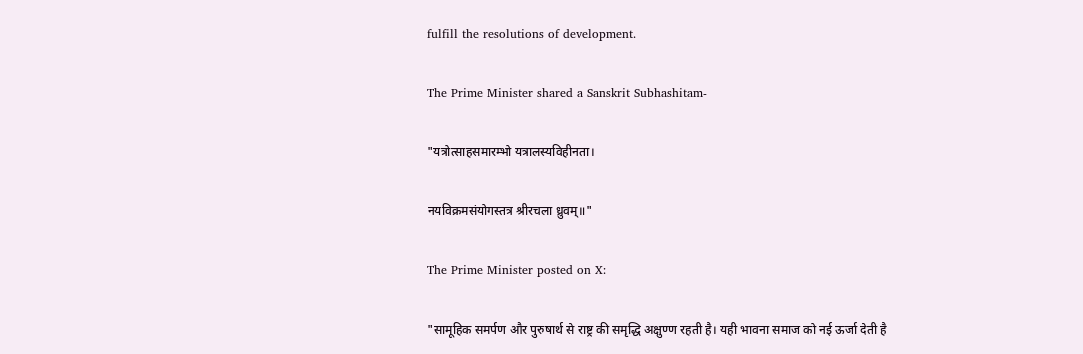fulfill the resolutions of development.

The Prime Minister shared a Sanskrit Subhashitam-

"यत्रोत्साहसमारम्भो यत्रालस्यविहीनता।

नयविक्रमसंयोगस्तत्र श्रीरचला ध्रुवम्॥"

The Prime Minister posted on X:

"सामूहिक समर्पण और पुरुषार्थ से राष्ट्र की समृद्धि अक्षुण्ण रहती है। यही भावना समाज को नई ऊर्जा देती है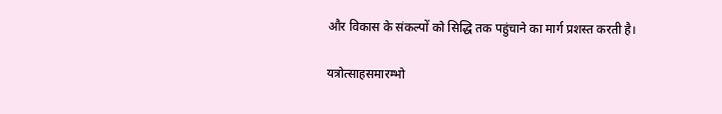और विकास के संकल्पों को सिद्धि तक पहुंचाने का मार्ग प्रशस्त करती है।

यत्रोत्साहसमारम्भो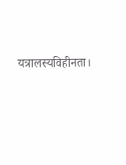यत्रालस्यविहीनता।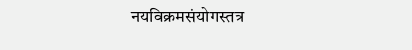नयविक्रमसंयोगस्तत्र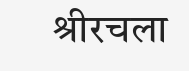श्रीरचला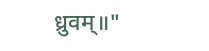ध्रुवम्॥"